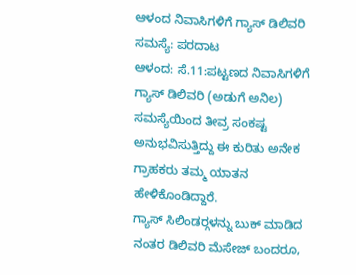ಆಳಂದ ನಿವಾಸಿಗಳಿಗೆ ಗ್ಯಾಸ್ ಡಿಲಿವರಿ ಸಮಸ್ಯೆ: ಪರದಾಟ
ಆಳಂದ: ಸೆ.11:ಪಟ್ಟಣದ ನಿವಾಸಿಗಳಿಗೆ ಗ್ಯಾಸ್ ಡಿಲಿವರಿ (ಅಡುಗೆ ಅನಿಲ) ಸಮಸ್ಯೆಯಿಂದ ತೀವ್ರ ಸಂಕಷ್ಟ ಅನುಭವಿಸುತ್ತಿದ್ದು ಈ ಕುರಿತು ಅನೇಕ ಗ್ರಾಹಕರು ತಮ್ಮ ಯಾತನ ಹೇಳಿಕೊಂಡಿದ್ದಾರೆ.
ಗ್ಯಾಸ್ ಸಿಲಿಂಡರ್‍ಗಳನ್ನು ಬುಕ್ ಮಾಡಿದ ನಂತರ ಡಿಲಿವರಿ ಮೆಸೇಜ್ ಬಂದರೂ,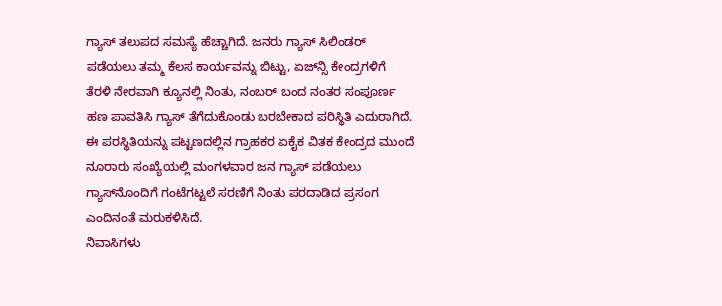ಗ್ಯಾಸ್ ತಲುಪದ ಸಮಸ್ಯೆ ಹೆಚ್ಚಾಗಿದೆ. ಜನರು ಗ್ಯಾಸ್ ಸಿಲಿಂಡರ್ ಪಡೆಯಲು ತಮ್ಮ ಕೆಲಸ ಕಾರ್ಯವನ್ನು ಬಿಟ್ಟು, ಏಜ್‍ನ್ಸಿ ಕೇಂದ್ರಗಳಿಗೆ ತೆರಳಿ ನೇರವಾಗಿ ಕ್ಯೂನಲ್ಲಿ ನಿಂತು, ನಂಬರ್ ಬಂದ ನಂತರ ಸಂಪೂರ್ಣ ಹಣ ಪಾವತಿಸಿ ಗ್ಯಾಸ್ ತೆಗೆದುಕೊಂಡು ಬರಬೇಕಾದ ಪರಿಸ್ಥಿತಿ ಎದುರಾಗಿದೆ.
ಈ ಪರಸ್ಥಿತಿಯನ್ನು ಪಟ್ಟಣದಲ್ಲಿನ ಗ್ರಾಹಕರ ಏಕೈಕ ವಿತಕ ಕೇಂದ್ರದ ಮುಂದೆ ನೂರಾರು ಸಂಖ್ಯೆಯಲ್ಲಿ ಮಂಗಳವಾರ ಜನ ಗ್ಯಾಸ್ ಪಡೆಯಲು ಗ್ಯಾಸ್‍ನೊಂದಿಗೆ ಗಂಟೆಗಟ್ಟಲೆ ಸರಣಿಗೆ ನಿಂತು ಪರದಾಡಿದ ಪ್ರಸಂಗ ಎಂದಿನಂತೆ ಮರುಕಳಿಸಿದೆ.
ನಿವಾಸಿಗಳು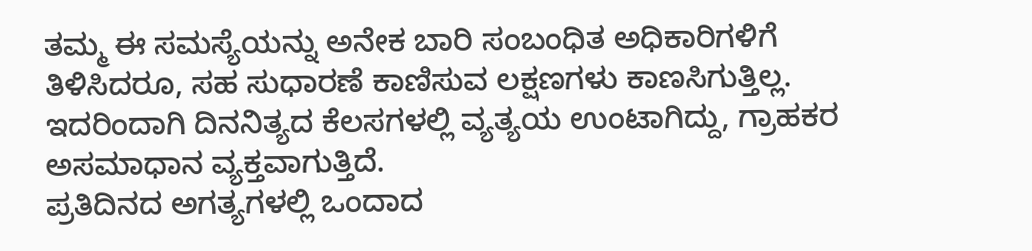ತಮ್ಮ ಈ ಸಮಸ್ಯೆಯನ್ನು ಅನೇಕ ಬಾರಿ ಸಂಬಂಧಿತ ಅಧಿಕಾರಿಗಳಿಗೆ ತಿಳಿಸಿದರೂ, ಸಹ ಸುಧಾರಣೆ ಕಾಣಿಸುವ ಲಕ್ಷಣಗಳು ಕಾಣಸಿಗುತ್ತಿಲ್ಲ. ಇದರಿಂದಾಗಿ ದಿನನಿತ್ಯದ ಕೆಲಸಗಳಲ್ಲಿ ವ್ಯತ್ಯಯ ಉಂಟಾಗಿದ್ದು, ಗ್ರಾಹಕರ ಅಸಮಾಧಾನ ವ್ಯಕ್ತವಾಗುತ್ತಿದೆ.
ಪ್ರತಿದಿನದ ಅಗತ್ಯಗಳಲ್ಲಿ ಒಂದಾದ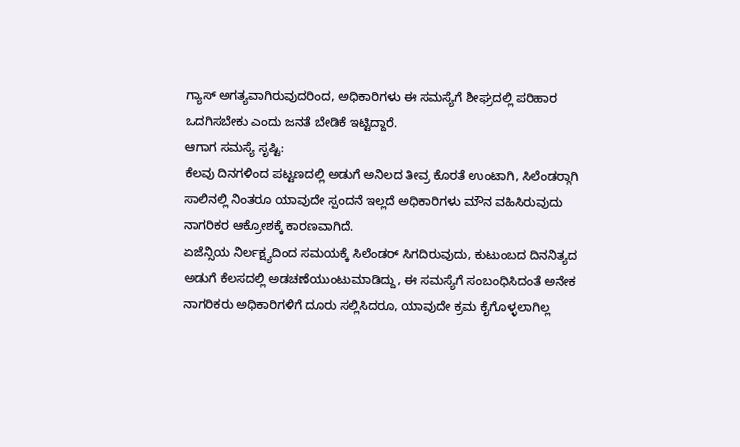ಗ್ಯಾಸ್ ಅಗತ್ಯವಾಗಿರುವುದರಿಂದ, ಅಧಿಕಾರಿಗಳು ಈ ಸಮಸ್ಯೆಗೆ ಶೀಘ್ರದಲ್ಲಿ ಪರಿಹಾರ ಒದಗಿಸಬೇಕು ಎಂದು ಜನತೆ ಬೇಡಿಕೆ ಇಟ್ಟಿದ್ದಾರೆ.
ಆಗಾಗ ಸಮಸ್ಯೆ ಸೃಷ್ಟಿ:
ಕೆಲವು ದಿನಗಳಿಂದ ಪಟ್ಟಣದಲ್ಲಿ ಅಡುಗೆ ಅನಿಲದ ತೀವ್ರ ಕೊರತೆ ಉಂಟಾಗಿ, ಸಿಲೆಂಡರ್‍ಗಾಗಿ ಸಾಲಿನಲ್ಲಿ ನಿಂತರೂ ಯಾವುದೇ ಸ್ಪಂದನೆ ಇಲ್ಲದೆ ಅಧಿಕಾರಿಗಳು ಮೌನ ವಹಿಸಿರುವುದು ನಾಗರಿಕರ ಆಕ್ರೋಶಕ್ಕೆ ಕಾರಣವಾಗಿದೆ.
ಏಜೆನ್ಸಿಯ ನಿರ್ಲಕ್ಷ್ಯದಿಂದ ಸಮಯಕ್ಕೆ ಸಿಲೆಂಡರ್ ಸಿಗದಿರುವುದು, ಕುಟುಂಬದ ದಿನನಿತ್ಯದ ಅಡುಗೆ ಕೆಲಸದಲ್ಲಿ ಅಡಚಣೆಯುಂಟುಮಾಡಿದ್ದು, ಈ ಸಮಸ್ಯೆಗೆ ಸಂಬಂಧಿಸಿದಂತೆ ಅನೇಕ ನಾಗರಿಕರು ಅಧಿಕಾರಿಗಳಿಗೆ ದೂರು ಸಲ್ಲಿಸಿದರೂ, ಯಾವುದೇ ಕ್ರಮ ಕೈಗೊಳ್ಳಲಾಗಿಲ್ಲ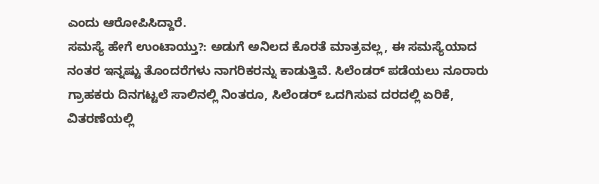ಎಂದು ಆರೋಪಿಸಿದ್ದಾರೆ.
ಸಮಸ್ಯೆ ಹೇಗೆ ಉಂಟಾಯ್ತು?: ಅಡುಗೆ ಅನಿಲದ ಕೊರತೆ ಮಾತ್ರವಲ್ಲ, ಈ ಸಮಸ್ಯೆಯಾದ ನಂತರ ಇನ್ನಷ್ಟು ತೊಂದರೆಗಳು ನಾಗರಿಕರನ್ನು ಕಾಡುತ್ತಿವೆ. ಸಿಲೆಂಡರ್ ಪಡೆಯಲು ನೂರಾರು ಗ್ರಾಹಕರು ದಿನಗಟ್ಟಲೆ ಸಾಲಿನಲ್ಲಿ ನಿಂತರೂ, ಸಿಲೆಂಡರ್ ಒದಗಿಸುವ ದರದಲ್ಲಿ ಏರಿಕೆ, ವಿತರಣೆಯಲ್ಲಿ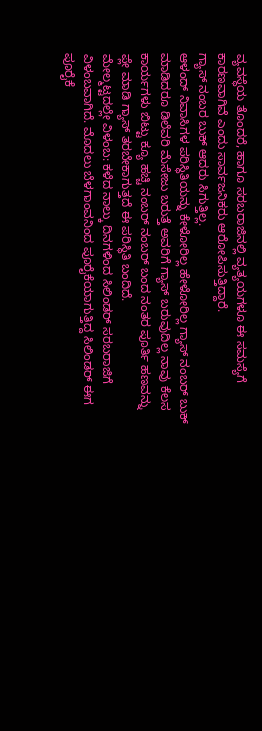ವ್ಯವಸ್ಥೆಯ ತೊಂದರೆ, ಹಾಗೂ ಸರಬರಾಜಿನಲ್ಲಿ ವ್ಯತ್ಯಯಗಳೂ ಈ ಸಮಸ್ಯೆಗೆ ಕಾರಣವಾಗಿವೆ ಎಂದು ಸಾರ್ವಜನಿಕರು ಆರೋಪಿಸುತ್ತಿದ್ದಾರೆ.
ಗ್ಯಾಸ್ ನಂಬರ ಬುಕ್ ಆದರು ಸಿಗುತ್ತಿಲ್ಲ.
ಆಳಂದ್ ನಿವಾಸಿಗಳ ಪರಿಸ್ಥಿತಿಯನ್ನು ಕೇಳೋರಿಲ್ಲ ಹೇಳೋರಿಲ್ಲ ಗ್ಯಾಸ್ ನಂಬರ್ ಬುಕ್ ಮಾಡಿದರೂ ಡಿಲೆವರಿ ಮೆಸೇಜು ಬರುತ್ತೆ ಅವರಿಗೆ ಗ್ಯಾಸ್ ಬರುವುದಿಲ್ಲ ನಾವು ಕೆಲಸ ಕಾರ್ಯಗಳು ಬಿಟ್ಟು ಕ್ಯೂ ಹಚ್ಚಿ ನಂಬರ್ ನಂಬರ್ ಬಂದ ನಂತರ ಪೂರ್ತಿ ಹಣವನ್ನು ಪ್ಲೇ ಮಾಡಿ ಗ್ಯಾಸ್ ತರಬೇಕಾಗುತ್ತದೆ ಈ ಪರಿಸ್ಥಿತಿ ಬಂದಿದೆ.
ಮೇಲ್ಮಟ್ಟದಲ್ಲೇ ವಿಳಂಬ: ಕಳೆದ ನಾಲ್ಕು ದಿನಗಳಿಂದ ಸಿಲಿಂಡರ್ ಸರಬರಾಜಿಗೆ ವಿಳಂಬವಾಗಿದೆ. ಮೊದಲು ಬೆಳಗಾಂವನಿಂದ ಪೂರೈಕೆಯಾಗುತ್ತಿದ್ದ ಸಿಲಿಂಡರ್ ಈಗ ಪೂರೈಕೆ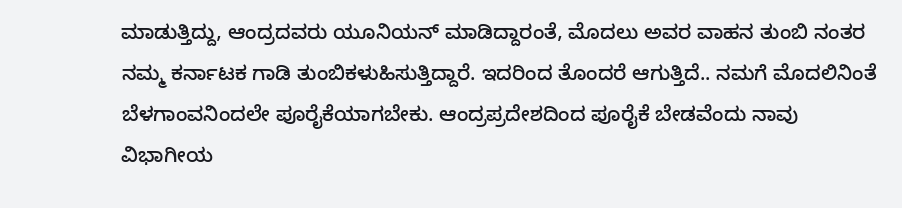ಮಾಡುತ್ತಿದ್ದು, ಆಂದ್ರದವರು ಯೂನಿಯನ್ ಮಾಡಿದ್ದಾರಂತೆ, ಮೊದಲು ಅವರ ವಾಹನ ತುಂಬಿ ನಂತರ ನಮ್ಮ ಕರ್ನಾಟಕ ಗಾಡಿ ತುಂಬಿಕಳುಹಿಸುತ್ತಿದ್ದಾರೆ. ಇದರಿಂದ ತೊಂದರೆ ಆಗುತ್ತಿದೆ.. ನಮಗೆ ಮೊದಲಿನಿಂತೆ ಬೆಳಗಾಂವನಿಂದಲೇ ಪೂರೈಕೆಯಾಗಬೇಕು. ಆಂದ್ರಪ್ರದೇಶದಿಂದ ಪೂರೈಕೆ ಬೇಡವೆಂದು ನಾವು ವಿಭಾಗೀಯ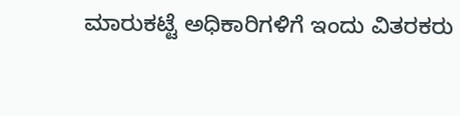ಮಾರುಕಟ್ಟೆ ಅಧಿಕಾರಿಗಳಿಗೆ ಇಂದು ವಿತರಕರು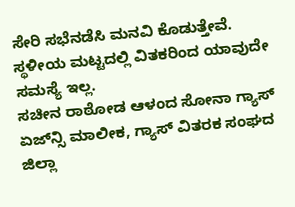ಸೇರಿ ಸಭೆನಡೆಸಿ ಮನವಿ ಕೊಡುತ್ತೇವೆ. ಸ್ಥಳೀಯ ಮಟ್ಟದಲ್ಲಿ ವಿತಕರಿಂದ ಯಾವುದೇ ಸಮಸ್ಯೆ ಇಲ್ಲ.
ಸಚೀನ ರಾಠೋಡ ಆಳಂದ ಸೋನಾ ಗ್ಯಾಸ್ ಏಜ್‍ನ್ಸಿ ಮಾಲೀಕ, ಗ್ಯಾಸ್ ವಿತರಕ ಸಂಘದ ಜಿಲ್ಲಾ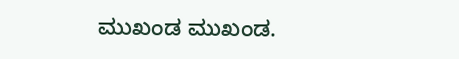ಮುಖಂಡ ಮುಖಂಡ.